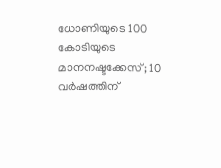ധോണിയുടെ 100 കോടിയുടെ മാനനഷ്ടക്കേസ്; 10 വർഷത്തിന്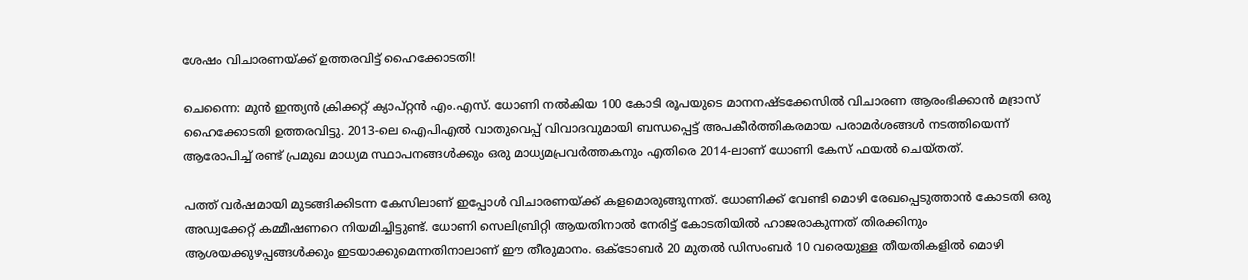ശേഷം വിചാരണയ്ക്ക് ഉത്തരവിട്ട് ഹൈക്കോടതി!

ചെന്നൈ: മുൻ ഇന്ത്യൻ ക്രിക്കറ്റ് ക്യാപ്റ്റൻ എം.എസ്. ധോണി നൽകിയ 100 കോടി രൂപയുടെ മാനനഷ്ടക്കേസിൽ വിചാരണ ആരംഭിക്കാൻ മദ്രാസ് ഹൈക്കോടതി ഉത്തരവിട്ടു. 2013-ലെ ഐപിഎൽ വാതുവെപ്പ് വിവാദവുമായി ബന്ധപ്പെട്ട് അപകീർത്തികരമായ പരാമർശങ്ങൾ നടത്തിയെന്ന് ആരോപിച്ച് രണ്ട് പ്രമുഖ മാധ്യമ സ്ഥാപനങ്ങൾക്കും ഒരു മാധ്യമപ്രവർത്തകനും എതിരെ 2014-ലാണ് ധോണി കേസ് ഫയൽ ചെയ്തത്.

പത്ത് വർഷമായി മുടങ്ങിക്കിടന്ന കേസിലാണ് ഇപ്പോൾ വിചാരണയ്ക്ക് കളമൊരുങ്ങുന്നത്. ധോണിക്ക് വേണ്ടി മൊഴി രേഖപ്പെടുത്താൻ കോടതി ഒരു അഡ്വക്കേറ്റ് കമ്മീഷണറെ നിയമിച്ചിട്ടുണ്ട്. ധോണി സെലിബ്രിറ്റി ആയതിനാൽ നേരിട്ട് കോടതിയിൽ ഹാജരാകുന്നത് തിരക്കിനും ആശയക്കുഴപ്പങ്ങൾക്കും ഇടയാക്കുമെന്നതിനാലാണ് ഈ തീരുമാനം. ഒക്ടോബർ 20 മുതൽ ഡിസംബർ 10 വരെയുള്ള തീയതികളിൽ മൊഴി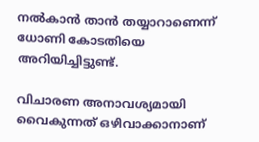നൽകാൻ താൻ തയ്യാറാണെന്ന് ധോണി കോടതിയെ അറിയിച്ചിട്ടുണ്ട്.

വിചാരണ അനാവശ്യമായി വൈകുന്നത് ഒഴിവാക്കാനാണ്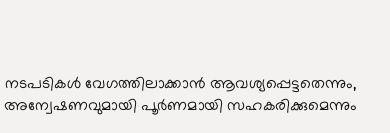നടപടികൾ വേഗത്തിലാക്കാൻ ആവശ്യപ്പെട്ടതെന്നും, അന്വേഷണവുമായി പൂർണമായി സഹകരിക്കുമെന്നും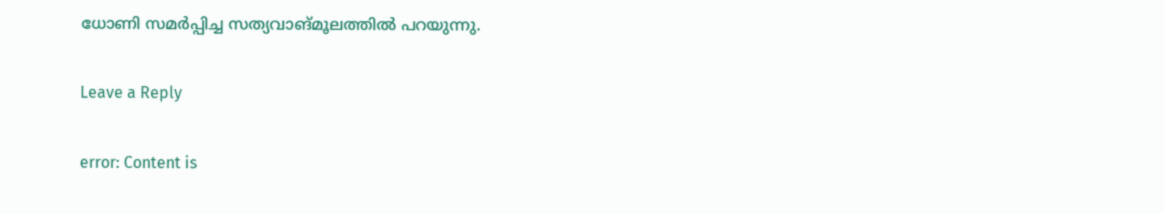ധോണി സമർപ്പിച്ച സത്യവാങ്മൂലത്തിൽ പറയുന്നു.

Leave a Reply

error: Content is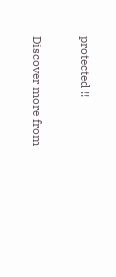protected !!

Discover more from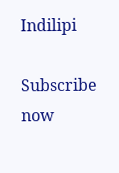Indilipi

Subscribe now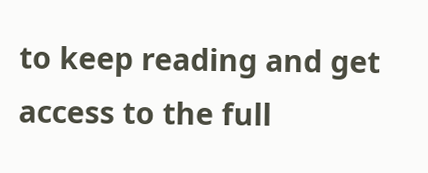to keep reading and get access to the full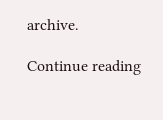archive.

Continue reading